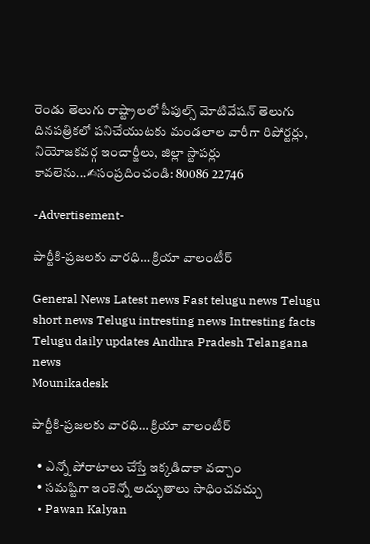రెండు తెలుగు రాష్ట్రాలలో పీపుల్స్ మోటివేషన్ తెలుగు దినపత్రికలో పనిచేయుటకు మండలాల వారీగా రిపోర్టర్లు, నియోజకవర్గ ఇంచార్జీలు, జిల్లా స్టాపర్లు కావలెను...✍సంప్రదించండి: 80086 22746

-Advertisement-

పార్టీకి-ప్రజలకు వారధి… క్రియా వాలంటీర్

General News Latest news Fast telugu news Telugu short news Telugu intresting news Intresting facts Telugu daily updates Andhra Pradesh Telangana news
Mounikadesk

పార్టీకి-ప్రజలకు వారధి… క్రియా వాలంటీర్

  • ఎన్నో పోరాటాలు చేస్తే ఇక్కడిదాకా వచ్చాం
  • సమష్టిగా ఇంకెన్నో అద్భుతాలు సాధించవచ్చు
  • Pawan Kalyan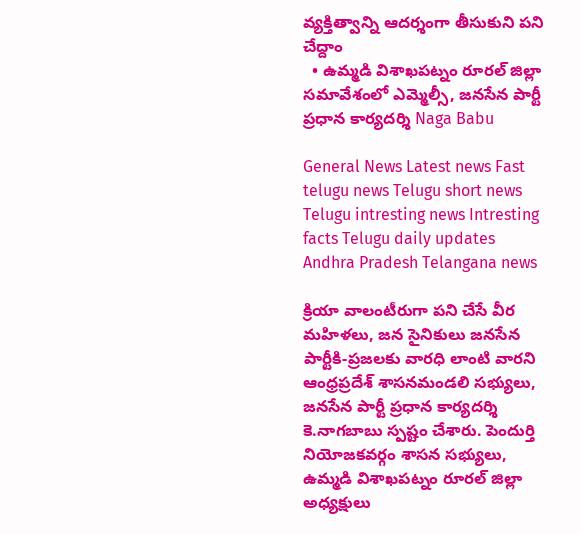వ్యక్తిత్వాన్ని ఆదర్శంగా తీసుకుని పని చేద్దాం
  • ఉమ్మడి విశాఖపట్నం రూరల్ జిల్లా సమావేశంలో ఎమ్మెల్సీ, జనసేన పార్టీ ప్రధాన కార్యదర్శి Naga Babu

General News Latest news Fast telugu news Telugu short news Telugu intresting news Intresting facts Telugu daily updates Andhra Pradesh Telangana news

క్రియా వాలంటీరుగా పని చేసే వీర మహిళలు, జన సైనికులు జనసేన పార్టీకి-ప్రజలకు వారధి లాంటి వారని ఆంధ్రప్రదేశ్ శాసనమండలి సభ్యులు, జనసేన పార్టీ ప్రధాన కార్యదర్శి కె.నాగబాబు స్పష్టం చేశారు. పెందుర్తి నియోజకవర్గం శాసన సభ్యులు, ఉమ్మడి విశాఖపట్నం రూరల్ జిల్లా అధ్యక్షులు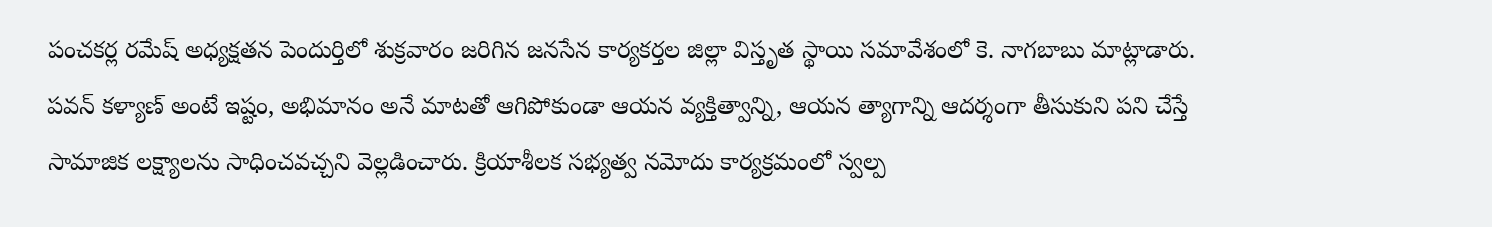పంచకర్ల రమేష్ అధ్యక్షతన పెందుర్తిలో శుక్రవారం జరిగిన జనసేన కార్యకర్తల జిల్లా విస్తృత స్థాయి సమావేశంలో కె. నాగబాబు మాట్లాడారు. పవన్ కళ్యాణ్ అంటే ఇష్టం, అభిమానం అనే మాటతో ఆగిపోకుండా ఆయన వ్యక్తిత్వాన్ని, ఆయన త్యాగాన్ని ఆదర్శంగా తీసుకుని పని చేస్తే సామాజిక లక్ష్యాలను సాధించవచ్చని వెల్లడించారు. క్రియాశీలక సభ్యత్వ నమోదు కార్యక్రమంలో స్వల్ప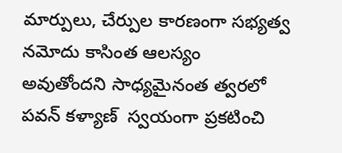మార్పులు, చేర్పుల కారణంగా సభ్యత్వ నమోదు కాసింత ఆలస్యం అవుతోందని సాధ్యమైనంత త్వరలో  పవన్ కళ్యాణ్  స్వయంగా ప్రకటించి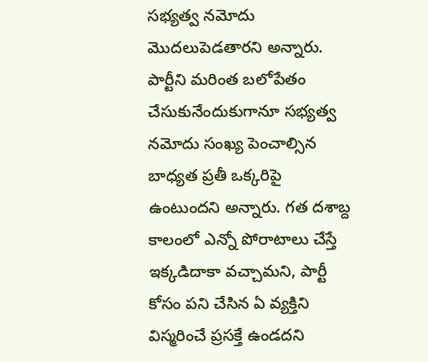సభ్యత్వ నమోదు మొదలుపెడతారని అన్నారు. పార్టీని మరింత బలోపేతం చేసుకునేందుకుగానూ సభ్యత్వ నమోదు సంఖ్య పెంచాల్సిన బాధ్యత ప్రతీ ఒక్కరిపై ఉంటుందని అన్నారు. గత దశాబ్ద కాలంలో ఎన్నో పోరాటాలు చేస్తే ఇక్కడిదాకా వచ్చామని, పార్టీ కోసం పని చేసిన ఏ వ్యక్తిని విస్మరించే ప్రసక్తే ఉండదని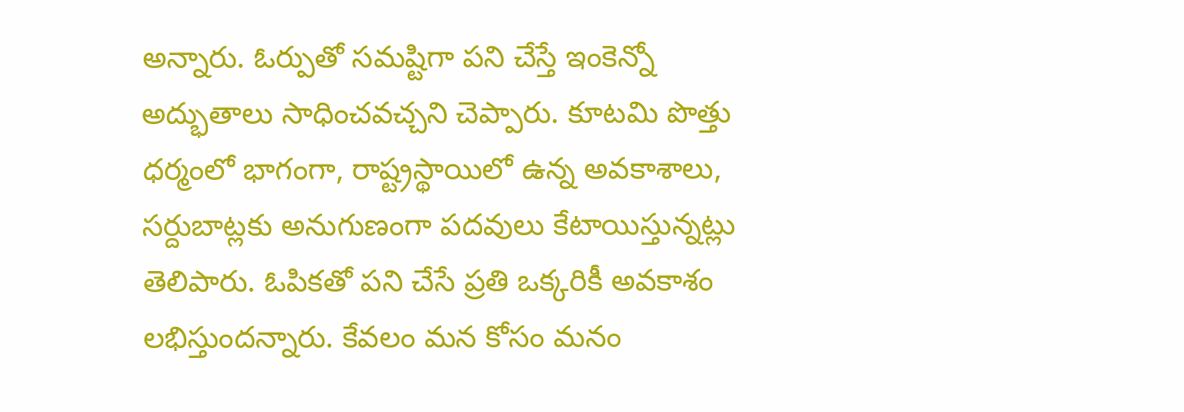అన్నారు. ఓర్పుతో సమష్టిగా పని చేస్తే ఇంకెన్నో అద్భుతాలు సాధించవచ్చని చెప్పారు. కూటమి పొత్తు ధర్మంలో భాగంగా, రాష్ట్రస్థాయిలో ఉన్న అవకాశాలు, సర్దుబాట్లకు అనుగుణంగా పదవులు కేటాయిస్తున్నట్లు తెలిపారు. ఓపికతో పని చేసే ప్రతి ఒక్కరికీ అవకాశం లభిస్తుందన్నారు. కేవలం మన కోసం మనం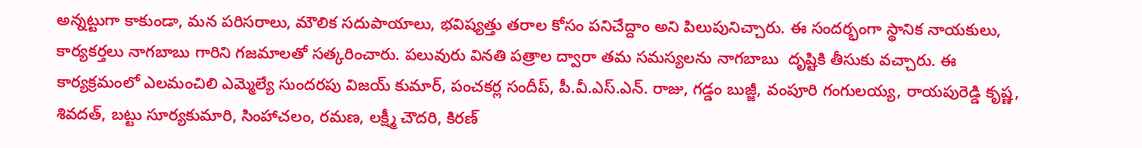అన్నట్టుగా కాకుండా, మన పరిసరాలు, మౌలిక సదుపాయాలు, భవిష్యత్తు తరాల కోసం పనిచేద్దాం అని పిలుపునిచ్చారు. ఈ సందర్భంగా స్థానిక నాయకులు, కార్యకర్తలు నాగబాబు గారిని గజమాలతో సత్కరించారు. పలువురు వినతి పత్రాల ద్వారా తమ సమస్యలను నాగబాబు  దృష్టికి తీసుకు వచ్చారు. ఈ కార్యక్రమంలో ఎలమంచిలి ఎమ్మెల్యే సుందరపు విజయ్ కుమార్, పంచకర్ల సందీప్, పీ.వీ.ఎస్.ఎన్. రాజు, గడ్డం బుజ్జీ, వంపూరి గంగులయ్య, రాయపురెడ్డి కృష్ణ, శివదత్, బట్టు సూర్యకుమారి, సింహాచలం, రమణ, లక్ష్మీ చౌదరి, కిరణ్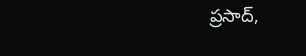ప్రసాద్,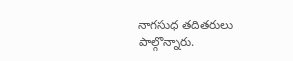నాగసుధ తదితరులు పాల్గొన్నారు.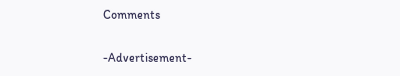Comments

-Advertisement-